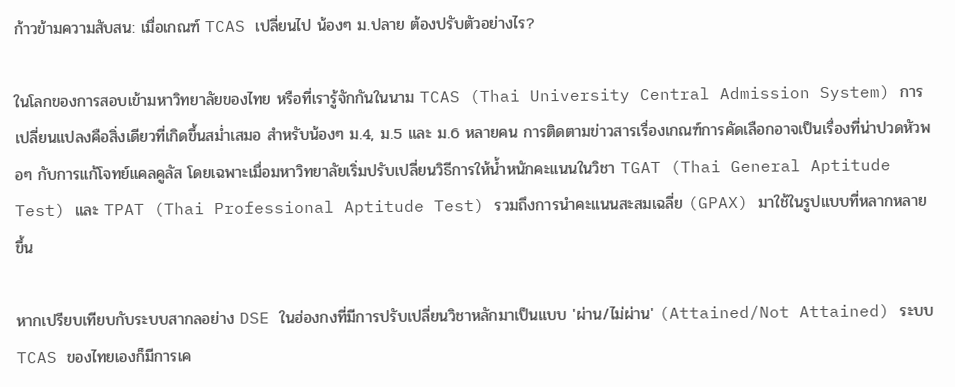ก้าวข้ามความสับสน: เมื่อเกณฑ์ TCAS เปลี่ยนไป น้องๆ ม.ปลาย ต้องปรับตัวอย่างไร?

ในโลกของการสอบเข้ามหาวิทยาลัยของไทย หรือที่เรารู้จักกันในนาม TCAS (Thai University Central Admission System) การเปลี่ยนแปลงคือสิ่งเดียวที่เกิดขึ้นสม่ำเสมอ สำหรับน้องๆ ม.4, ม.5 และ ม.6 หลายคน การติดตามข่าวสารเรื่องเกณฑ์การคัดเลือกอาจเป็นเรื่องที่น่าปวดหัวพอๆ กับการแก้โจทย์แคลคูลัส โดยเฉพาะเมื่อมหาวิทยาลัยเริ่มปรับเปลี่ยนวิธีการให้น้ำหนักคะแนนในวิชา TGAT (Thai General Aptitude Test) และ TPAT (Thai Professional Aptitude Test) รวมถึงการนำคะแนนสะสมเฉลี่ย (GPAX) มาใช้ในรูปแบบที่หลากหลายขึ้น

หากเปรียบเทียบกับระบบสากลอย่าง DSE ในฮ่องกงที่มีการปรับเปลี่ยนวิชาหลักมาเป็นแบบ 'ผ่าน/ไม่ผ่าน' (Attained/Not Attained) ระบบ TCAS ของไทยเองก็มีการเค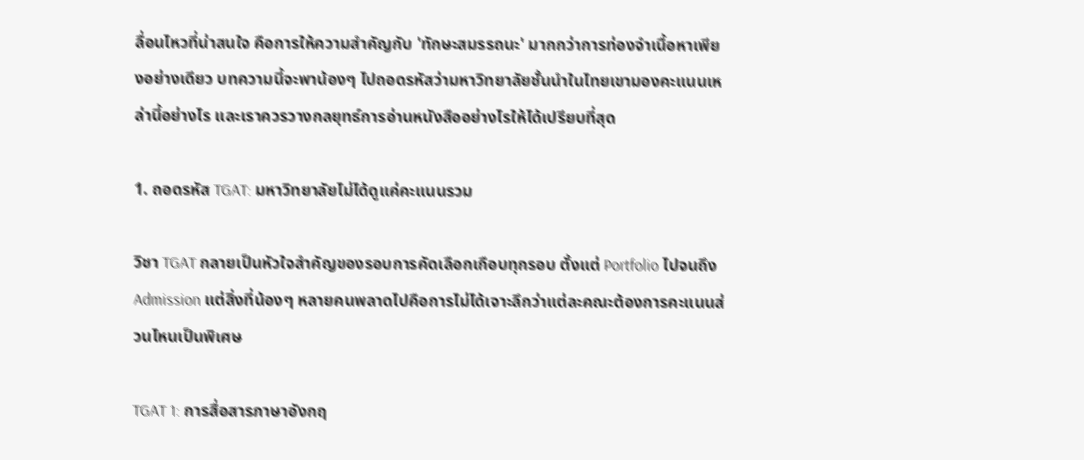ลื่อนไหวที่น่าสนใจ คือการให้ความสำคัญกับ 'ทักษะสมรรถนะ' มากกว่าการท่องจำเนื้อหาเพียงอย่างเดียว บทความนี้จะพาน้องๆ ไปถอดรหัสว่ามหาวิทยาลัยชั้นนำในไทยเขามองคะแนนเหล่านี้อย่างไร และเราควรวางกลยุทธ์การอ่านหนังสืออย่างไรให้ได้เปรียบที่สุด

1. ถอดรหัส TGAT: มหาวิทยาลัยไม่ได้ดูแค่คะแนนรวม

วิชา TGAT กลายเป็นหัวใจสำคัญของรอบการคัดเลือกเกือบทุกรอบ ตั้งแต่ Portfolio ไปจนถึง Admission แต่สิ่งที่น้องๆ หลายคนพลาดไปคือการไม่ได้เจาะลึกว่าแต่ละคณะต้องการคะแนนส่วนไหนเป็นพิเศษ

TGAT 1: การสื่อสารภาษาอังกฤ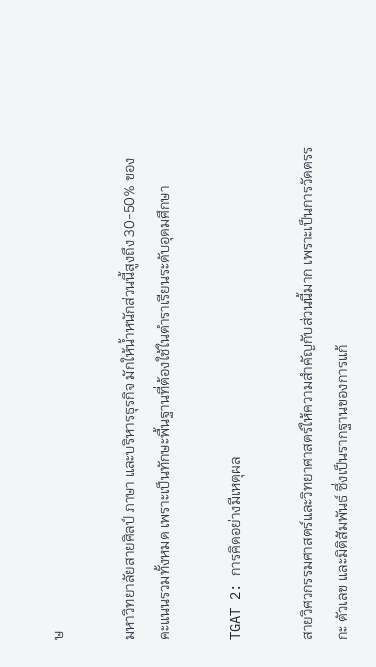ษ

มหาวิทยาลัยสายศิลป์ ภาษา และบริหารธุรกิจ มักให้น้ำหนักส่วนนี้สูงถึง 30-50% ของคะแนนรวมทั้งหมด เพราะเป็นทักษะพื้นฐานที่ต้องใช้ในตำราเรียนระดับอุดมศึกษา

TGAT 2: การคิดอย่างมีเหตุผล

สายวิศวกรรมศาสตร์และวิทยาศาสตร์ให้ความสำคัญกับส่วนนี้มาก เพราะเป็นการวัดตรรกะ ตัวเลข และมิติสัมพันธ์ ซึ่งเป็นรากฐานของการแก้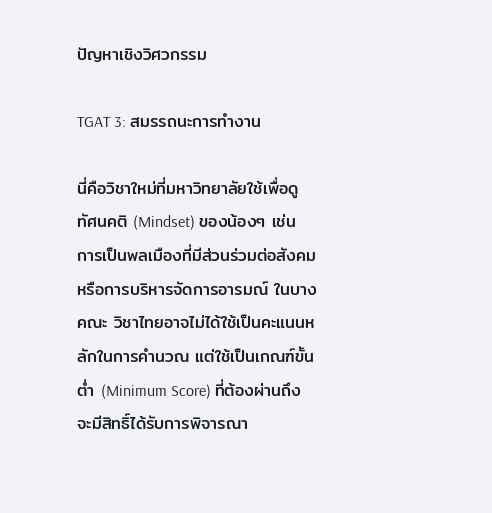ปัญหาเชิงวิศวกรรม

TGAT 3: สมรรถนะการทำงาน

นี่คือวิชาใหม่ที่มหาวิทยาลัยใช้เพื่อดูทัศนคติ (Mindset) ของน้องๆ เช่น การเป็นพลเมืองที่มีส่วนร่วมต่อสังคม หรือการบริหารจัดการอารมณ์ ในบางคณะ วิชาไทยอาจไม่ได้ใช้เป็นคะแนนหลักในการคำนวณ แต่ใช้เป็นเกณฑ์ขั้นต่ำ (Minimum Score) ที่ต้องผ่านถึงจะมีสิทธิ์ได้รับการพิจารณา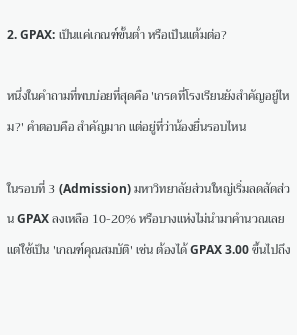2. GPAX: เป็นแค่เกณฑ์ขั้นต่ำ หรือเป็นแต้มต่อ?

หนึ่งในคำถามที่พบบ่อยที่สุดคือ 'เกรดที่โรงเรียนยังสำคัญอยู่ไหม?' คำตอบคือ สำคัญมาก แต่อยู่ที่ว่าน้องยื่นรอบไหน

ในรอบที่ 3 (Admission) มหาวิทยาลัยส่วนใหญ่เริ่มลดสัดส่วน GPAX ลงเหลือ 10-20% หรือบางแห่งไม่นำมาคำนวณเลยแต่ใช้เป็น 'เกณฑ์คุณสมบัติ' เช่น ต้องได้ GPAX 3.00 ขึ้นไปถึง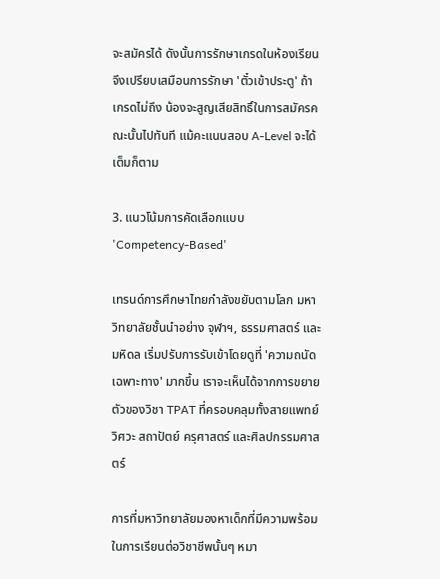จะสมัครได้ ดังนั้นการรักษาเกรดในห้องเรียนจึงเปรียบเสมือนการรักษา 'ตั๋วเข้าประตู' ถ้าเกรดไม่ถึง น้องจะสูญเสียสิทธิ์ในการสมัครคณะนั้นไปทันที แม้คะแนนสอบ A-Level จะได้เต็มก็ตาม

3. แนวโน้มการคัดเลือกแบบ 'Competency-Based'

เทรนด์การศึกษาไทยกำลังขยับตามโลก มหาวิทยาลัยชั้นนำอย่าง จุฬาฯ, ธรรมศาสตร์ และมหิดล เริ่มปรับการรับเข้าโดยดูที่ 'ความถนัดเฉพาะทาง' มากขึ้น เราจะเห็นได้จากการขยายตัวของวิชา TPAT ที่ครอบคลุมทั้งสายแพทย์ วิศวะ สถาปัตย์ ครุศาสตร์ และศิลปกรรมศาสตร์

การที่มหาวิทยาลัยมองหาเด็กที่มีความพร้อมในการเรียนต่อวิชาชีพนั้นๆ หมา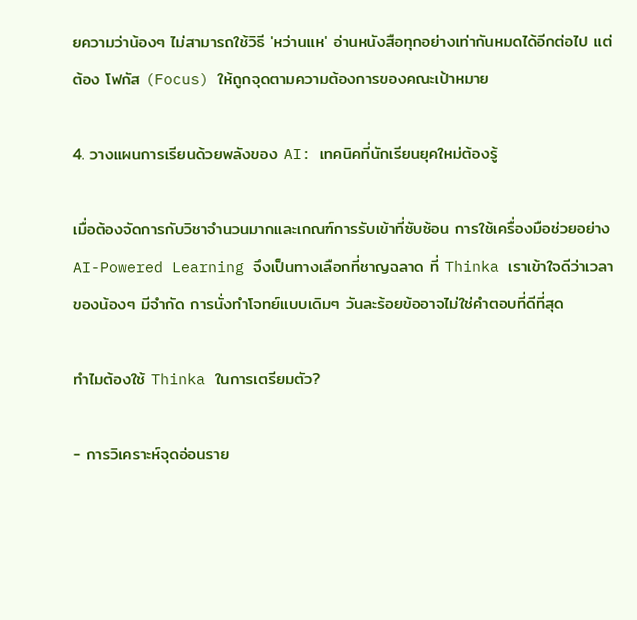ยความว่าน้องๆ ไม่สามารถใช้วิธี 'หว่านแห' อ่านหนังสือทุกอย่างเท่ากันหมดได้อีกต่อไป แต่ต้อง โฟกัส (Focus) ให้ถูกจุดตามความต้องการของคณะเป้าหมาย

4. วางแผนการเรียนด้วยพลังของ AI: เทคนิคที่นักเรียนยุคใหม่ต้องรู้

เมื่อต้องจัดการกับวิชาจำนวนมากและเกณฑ์การรับเข้าที่ซับซ้อน การใช้เครื่องมือช่วยอย่าง AI-Powered Learning จึงเป็นทางเลือกที่ชาญฉลาด ที่ Thinka เราเข้าใจดีว่าเวลาของน้องๆ มีจำกัด การนั่งทำโจทย์แบบเดิมๆ วันละร้อยข้ออาจไม่ใช่คำตอบที่ดีที่สุด

ทำไมต้องใช้ Thinka ในการเตรียมตัว?

- การวิเคราะห์จุดอ่อนราย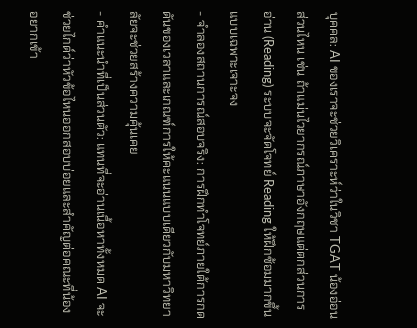บุคคล: AI ของเราจะช่วยวิเคราะห์ว่าในวิชา TGAT น้องอ่อนส่วนไหน เช่น ถ้าแม่นไวยากรณ์ภาษาอังกฤษแต่ตกส่วนการอ่าน (Reading) ระบบจะจัดโจทย์ Reading ให้ฝึกซ้อมมากขึ้นแบบเฉพาะเจาะจง
- จำลองสถานการณ์สอบจริง: การฝึกทำโจทย์ภายใต้การกดดันของเวลาและเกณฑ์การให้คะแนนแบบเดียวกับมหาวิทยาลัยจะช่วยสร้างความคุ้นเคย
- คำแนะนำที่เป็นส่วนตัว: แทนที่จะอ่านเนื้อหาทั้งหมด AI จะช่วยไกด์ว่าหัวข้อไหนออกสอบบ่อยและสำคัญต่อคณะที่น้องอยากเข้า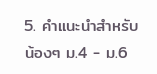5. คำแนะนำสำหรับน้องๆ ม.4 - ม.6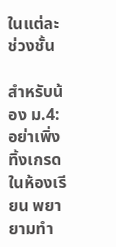ในแต่ละช่วงชั้น

สำหรับน้อง ม.4: อย่าเพิ่งทิ้งเกรดในห้องเรียน พยายามทำ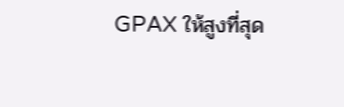GPAX ให้สูงที่สุด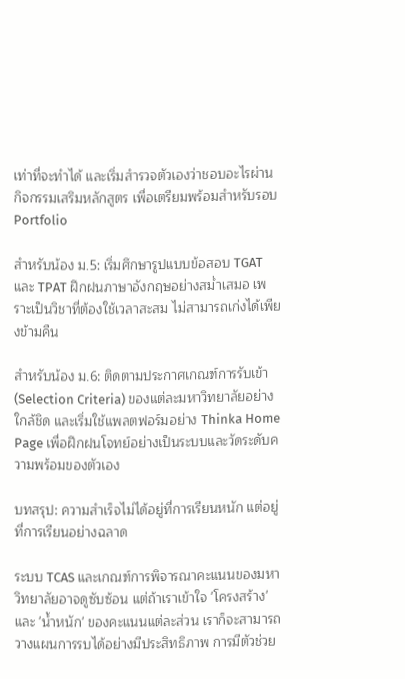เท่าที่จะทำได้ และเริ่มสำรวจตัวเองว่าชอบอะไรผ่านกิจกรรมเสริมหลักสูตร เพื่อเตรียมพร้อมสำหรับรอบ Portfolio

สำหรับน้อง ม.5: เริ่มศึกษารูปแบบข้อสอบ TGAT และ TPAT ฝึกฝนภาษาอังกฤษอย่างสม่ำเสมอ เพราะเป็นวิชาที่ต้องใช้เวลาสะสม ไม่สามารถเก่งได้เพียงข้ามคืน

สำหรับน้อง ม.6: ติดตามประกาศเกณฑ์การรับเข้า (Selection Criteria) ของแต่ละมหาวิทยาลัยอย่างใกล้ชิด และเริ่มใช้แพลตฟอร์มอย่าง Thinka Home Page เพื่อฝึกฝนโจทย์อย่างเป็นระบบและวัดระดับความพร้อมของตัวเอง

บทสรุป: ความสำเร็จไม่ได้อยู่ที่การเรียนหนัก แต่อยู่ที่การเรียนอย่างฉลาด

ระบบ TCAS และเกณฑ์การพิจารณาคะแนนของมหาวิทยาลัยอาจดูซับซ้อน แต่ถ้าเราเข้าใจ 'โครงสร้าง' และ 'น้ำหนัก' ของคะแนนแต่ละส่วน เราก็จะสามารถวางแผนการรบได้อย่างมีประสิทธิภาพ การมีตัวช่วย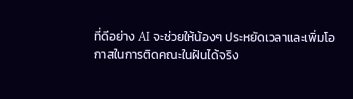ที่ดีอย่าง AI จะช่วยให้น้องๆ ประหยัดเวลาและเพิ่มโอกาสในการติดคณะในฝันได้จริง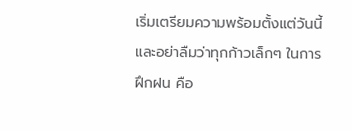เริ่มเตรียมความพร้อมตั้งแต่วันนี้ และอย่าลืมว่าทุกก้าวเล็กๆ ในการฝึกฝน คือ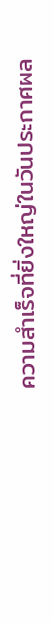ความสำเร็จที่ยิ่งใหญ่ในวันประกาศผล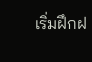เริ่มฝึกฝ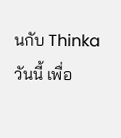นกับ Thinka วันนี้ เพื่อ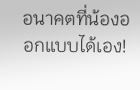อนาคตที่น้องออกแบบได้เอง!